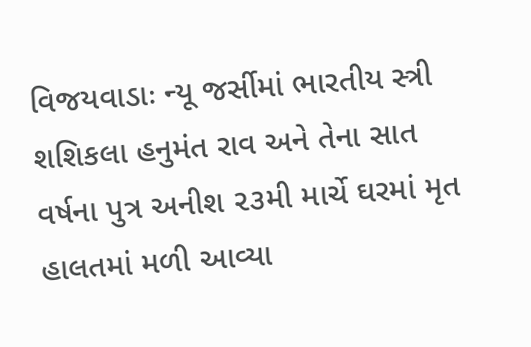વિજયવાડાઃ ન્યૂ જર્સીમાં ભારતીય સ્ત્રી શશિકલા હનુમંત રાવ અને તેના સાત વર્ષના પુત્ર અનીશ ૨૩મી માર્ચે ઘરમાં મૃત હાલતમાં મળી આવ્યા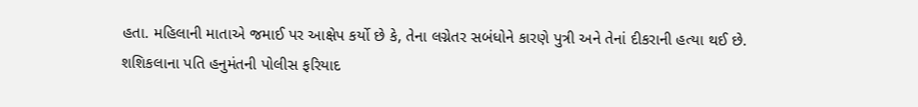હતા. મહિલાની માતાએ જમાઈ પર આક્ષેપ કર્યો છે કે, તેના લગ્નેતર સબંધોને કારણે પુત્રી અને તેનાં દીકરાની હત્યા થઈ છે.
શશિકલાના પતિ હનુમંતની પોલીસ ફરિયાદ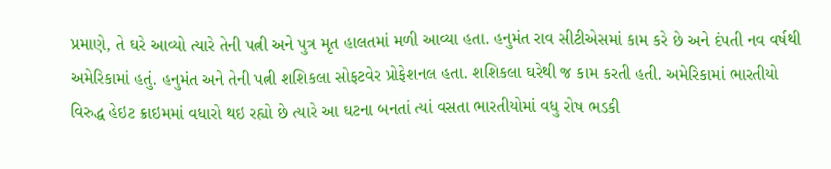પ્રમાણે, તે ઘરે આવ્યો ત્યારે તેની પત્ની અને પુત્ર મૃત હાલતમાં મળી આવ્યા હતા. હનુમંત રાવ સીટીએસમાં કામ કરે છે અને દંપતી નવ વર્ષથી અમેરિકામાં હતું. હનુમંત અને તેની પત્ની શશિકલા સોફટવેર પ્રોફેશનલ હતા. શશિકલા ઘરેથી જ કામ કરતી હતી. અમેરિકામાં ભારતીયો વિરુદ્ધ હેઇટ ક્રાઇમમાં વધારો થઇ રહ્યો છે ત્યારે આ ઘટના બનતાં ત્યાં વસતા ભારતીયોમાં વધુ રોષ ભડકી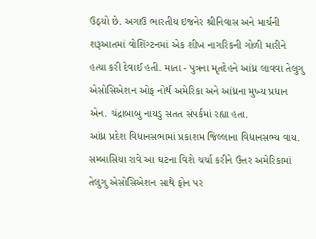ઉઠ્યો છે. અગાઉ ભારતીય ઇજનેર શ્રીનિવાસ અને માર્ચની શરૂઆતમાં વોશિંગ્ટનમાં એક શીખ નાગરિકની ગોળી મારીને હત્યા કરી દેવાઈ હતી. માતા - પુત્રના મૃતદેહને આંધ્ર લાવવા તેલુગુ એસોસિએશન ઓફ નોર્થ અમેરિકા અને આંધ્રના મુખ્ય પ્રધાન એન. ચંદ્રાબાબુ નાયડુ સતત સંપર્કમાં રહ્યા હતા.
આંધ્ર પ્રદેશ વિધાનસભામાં પ્રકાશમ જિલ્લાના વિધાનસભ્ય વાય. સમ્બાસિયા રાવે આ ઘટના વિશે ચર્ચા કરીને ઉત્તર અમેરિકામાં તેલુગુ એસોસિએશન સાથે ફોન પર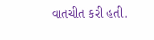વાતચીત કરી હતી.